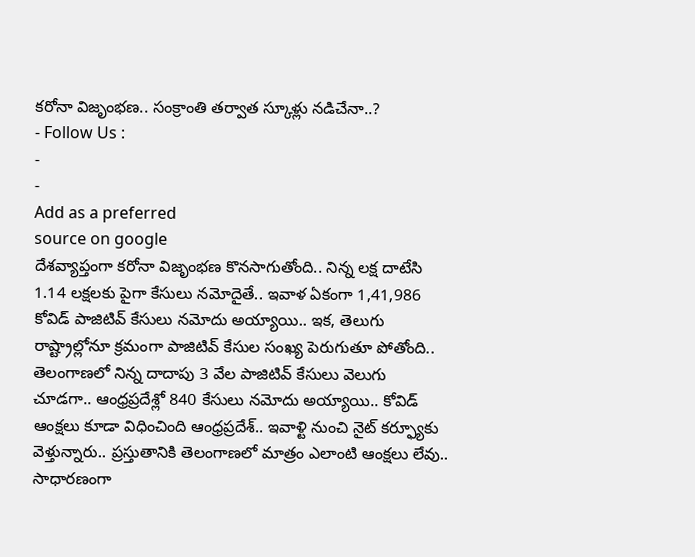కరోనా విజృంభణ.. సంక్రాంతి తర్వాత స్కూళ్లు నడిచేనా..?
- Follow Us :
-
-
Add as a preferred
source on google
దేశవ్యాప్తంగా కరోనా విజృంభణ కొనసాగుతోంది.. నిన్న లక్ష దాటేసి 1.14 లక్షలకు పైగా కేసులు నమోదైతే.. ఇవాళ ఏకంగా 1,41,986 కోవిడ్ పాజిటివ్ కేసులు నమోదు అయ్యాయి.. ఇక, తెలుగు రాష్ట్రాల్లోనూ క్రమంగా పాజిటివ్ కేసుల సంఖ్య పెరుగుతూ పోతోంది.. తెలంగాణలో నిన్న దాదాపు 3 వేల పాజిటివ్ కేసులు వెలుగు చూడగా.. ఆంధ్రప్రదేశ్లో 840 కేసులు నమోదు అయ్యాయి.. కోవిడ్ ఆంక్షలు కూడా విధించింది ఆంధ్రప్రదేశ్.. ఇవాళ్టి నుంచి నైట్ కర్ఫ్యూకు వెళ్తున్నారు.. ప్రస్తుతానికి తెలంగాణలో మాత్రం ఎలాంటి ఆంక్షలు లేవు.. సాధారణంగా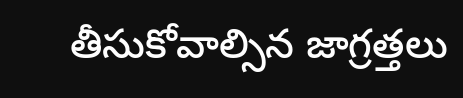తీసుకోవాల్సిన జాగ్రత్తలు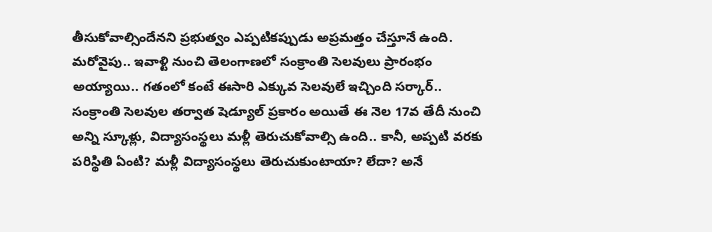తీసుకోవాల్సిందేనని ప్రభుత్వం ఎప్పటికప్పుడు అప్రమత్తం చేస్తూనే ఉంది. మరోవైపు.. ఇవాళ్టి నుంచి తెలంగాణలో సంక్రాంతి సెలవులు ప్రారంభం అయ్యాయి.. గతంలో కంటే ఈసారి ఎక్కువ సెలవులే ఇచ్చింది సర్కార్.. సంక్రాంతి సెలవుల తర్వాత షెడ్యూల్ ప్రకారం అయితే ఈ నెల 17వ తేదీ నుంచి అన్ని స్కూళ్లు, విద్యాసంస్థలు మళ్లీ తెరుచుకోవాల్సి ఉంది.. కానీ, అప్పటి వరకు పరిస్థితి ఏంటి? మళ్లీ విద్యాసంస్థలు తెరుచుకుంటాయా? లేదా? అనే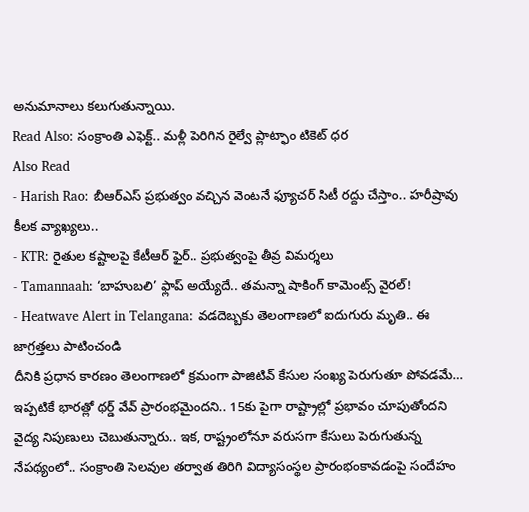అనుమానాలు కలుగుతున్నాయి.
Read Also: సంక్రాంతి ఎఫెక్ట్.. మళ్లీ పెరిగిన రైల్వే ప్లాట్ఫాం టికెట్ ధర
Also Read
- Harish Rao: బీఆర్ఎస్ ప్రభుత్వం వచ్చిన వెంటనే ఫ్యూచర్ సిటీ రద్దు చేస్తాం.. హరీష్రావు కీలక వ్యాఖ్యలు..
- KTR: రైతుల కష్టాలపై కేటీఆర్ ఫైర్.. ప్రభుత్వంపై తీవ్ర విమర్శలు
- Tamannaah: ‘బాహుబలి’ ఫ్లాప్ అయ్యేదే.. తమన్నా షాకింగ్ కామెంట్స్ వైరల్!
- Heatwave Alert in Telangana: వడదెబ్బకు తెలంగాణలో ఐదుగురు మృతి.. ఈ జాగ్రత్తలు పాటించండి
దీనికి ప్రధాన కారణం తెలంగాణలో క్రమంగా పాజిటివ్ కేసుల సంఖ్య పెరుగుతూ పోవడమే… ఇప్పటికే భారత్లో థర్డ్ వేవ్ ప్రారంభమైందని.. 15కు పైగా రాష్ట్రాల్లో ప్రభావం చూపుతోందని వైద్య నిపుణులు చెబుతున్నారు.. ఇక, రాష్ట్రంలోనూ వరుసగా కేసులు పెరుగుతున్న నేపథ్యంలో.. సంక్రాంతి సెలవుల తర్వాత తిరిగి విద్యాసంస్థల ప్రారంభంకావడంపై సందేహం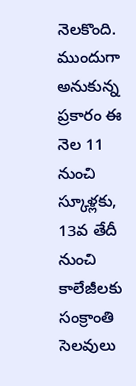నెలకొంది. ముందుగా అనుకున్న ప్రకారం ఈ నెల 11 నుంచి స్కూళ్లకు, 13వ తేదీ నుంచి కాలేజీలకు సంక్రాంతి సెలవులు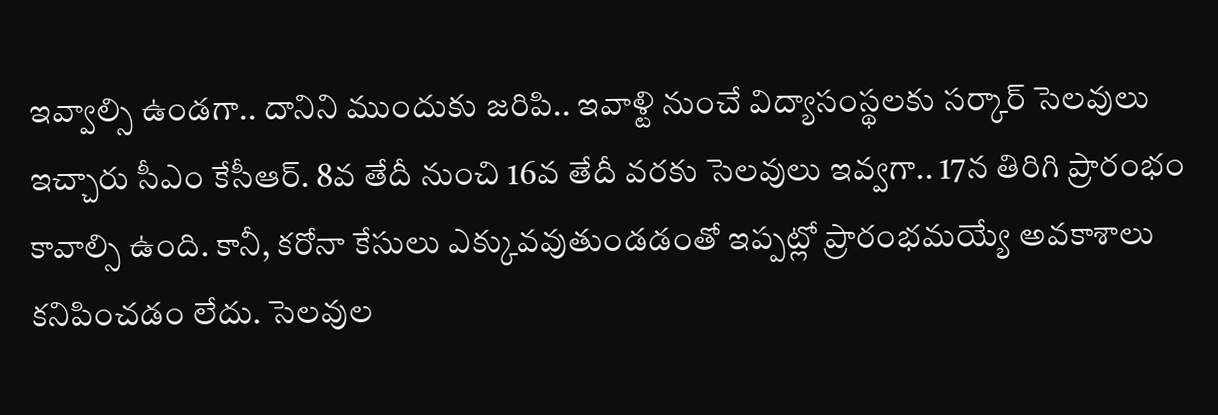ఇవ్వాల్సి ఉండగా.. దానిని ముందుకు జరిపి.. ఇవాళ్టి నుంచే విద్యాసంస్థలకు సర్కార్ సెలవులు ఇచ్చారు సీఎం కేసీఆర్. 8వ తేదీ నుంచి 16వ తేదీ వరకు సెలవులు ఇవ్వగా.. 17న తిరిగి ప్రారంభం కావాల్సి ఉంది. కానీ, కరోనా కేసులు ఎక్కువవుతుండడంతో ఇప్పట్లో ప్రారంభమయ్యే అవకాశాలు కనిపించడం లేదు. సెలవుల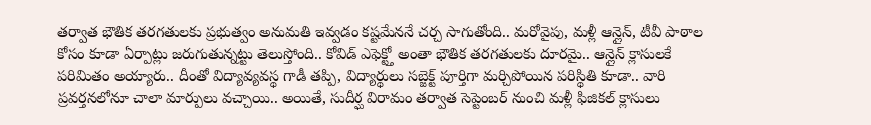తర్వాత భౌతిక తరగతులకు ప్రభుత్వం అనుమతి ఇవ్వడం కష్టమేననే చర్చ సాగుతోంది.. మరోవైపు, మళ్లీ ఆన్లైన్, టీవీ పాఠాల కోసం కూడా ఏర్పాట్లు జరుగుతున్నట్టు తెలుస్తోంది.. కోవిడ్ ఎఫెక్ట్తో అంతా భౌతిక తరగతులకు దూరమై.. ఆన్లైన్ క్లాసులకే పరిమితం అయ్యారు.. దీంతో విద్యావ్యవస్థ గాడీ తప్పి, విద్యార్థులు సబ్జెక్ట్ పూర్తిగా మర్చిపోయిన పరిస్థితి కూడా.. వారి ప్రవర్తనలోనూ చాలా మార్పులు వచ్చాయి.. అయితే, సుదీర్ఘ విరామం తర్వాత సెప్టెంబర్ నుంచి మళ్లీ ఫిజికల్ క్లాసులు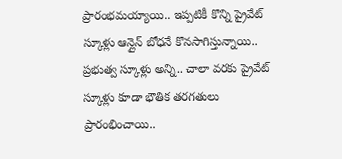ప్రారంభమయ్యాయి.. ఇప్పటికీ కొన్ని ప్రైవేట్ స్కూళ్లు ఆన్లైన్ బోధనే కొనసాగిస్తున్నాయి.. ప్రభుత్వ స్కూళ్లు అన్ని.. చాలా వరకు ప్రైవేట్ స్కూళ్లు కూడా భౌతిక తరగతులు ప్రారంభించాయి..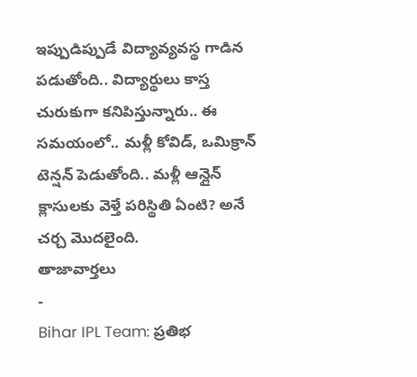ఇప్పుడిప్పుడే విద్యావ్యవస్థ గాడిన పడుతోంది.. విద్యార్థులు కాస్త చురుకుగా కనిపిస్తున్నారు.. ఈ సమయంలో.. మళ్లీ కోవిడ్, ఒమిక్రాన్ టెన్షన్ పెడుతోంది.. మళ్లీ ఆన్లైన్ క్లాసులకు వెళ్తే పరిస్థితి ఏంటి? అనే చర్చ మొదలైంది.
తాజావార్తలు
-
Bihar IPL Team: ప్రతిభ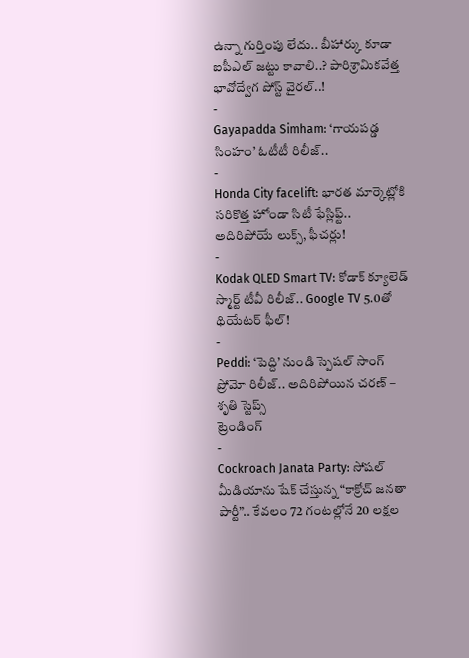ఉన్నా గుర్తింపు లేదు.. బీహార్కు కూడా ఐపీఎల్ జట్టు కావాలి..? పారిశ్రామికవేత్త భావోద్వేగ పోస్ట్ వైరల్..!
-
Gayapadda Simham: ‘గాయపడ్డ సింహం’ ఓటీటీ రిలీజ్..
-
Honda City facelift: భారత మార్కెట్లోకి సరికొత్త హోండా సిటీ ఫేస్లిఫ్ట్.. అదిరిపోయే లుక్స్, ఫీచర్లు!
-
Kodak QLED Smart TV: కోడాక్ క్యూలెడ్ స్మార్ట్ టీవీ రిలీజ్.. Google TV 5.0తో థియేటర్ ఫీల్!
-
Peddi: ‘పెద్ది’ నుండి స్పెషల్ సాంగ్ ప్రోమో రిలీజ్.. అదిరిపోయిన చరణ్ – శృతి స్టెప్స్
ట్రెండింగ్
-
Cockroach Janata Party: సోషల్ మీడియాను షేక్ చేస్తున్న “కాక్రోచ్ జనతా పార్టీ”.. కేవలం 72 గంటల్లోనే 20 లక్షల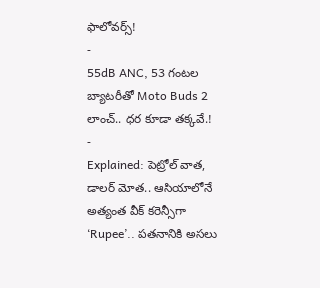ఫాలోవర్స్!
-
55dB ANC, 53 గంటల బ్యాటరీతో Moto Buds 2 లాంచ్.. ధర కూడా తక్కవే.!
-
Explained: పెట్రోల్ వాత, డాలర్ మోత.. ఆసియాలోనే అత్యంత వీక్ కరెన్సీగా ‘Rupee’.. పతనానికి అసలు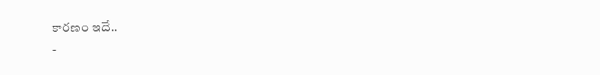కారణం ఇదే..
-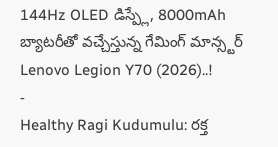144Hz OLED డిస్ప్లే, 8000mAh బ్యాటరీతో వచ్చేస్తున్న గేమింగ్ మాన్స్టర్ Lenovo Legion Y70 (2026)..!
-
Healthy Ragi Kudumulu: రక్త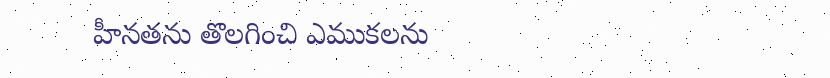హీనతను తొలగించి ఎముకలను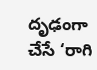దృఢంగా చేసే ‘రాగి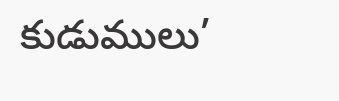కుడుములు’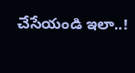చేసేయండి ఇలా..!